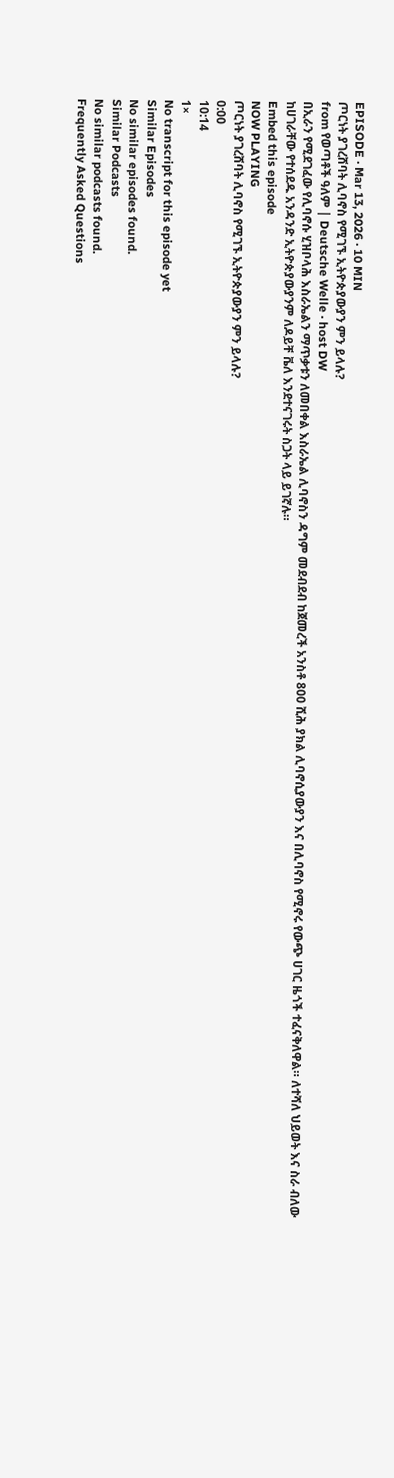EPISODE · Mar 13, 2026 · 10 MIN
ጦርነት ያገረሸባት ሊባኖስ የሚገኙ ኢትዮጵያውያን ምን ይላሉ?
from የወጣቶች ዓለም | Deutsche Welle · host DW
በኢራን የሚደገፈው የሊባኖሱ ሂዝቦላሕ እስራኤልን ማጥቃቱን ለመበቀል እስራኤል ሊባኖስን ዳግም መደብደብ ከጀመረች አንስቶ 800 ሺሕ ያክል ሊባኖሲያውያን እና በሊባኖስ የሚኖሩ የውጭ ሀገር ዜጎች ተፈናቅለዋል። ለተሻለ ህይወት እና ስራ ብለው ከሀገራቸው የተሰደዱ አንዳንድ ኢትዮጵያውያንም ለዶይቸ ቬለ እንደተናገሩት ስጋት ላይ ይገኛሉ።
Embed this episode
NOW PLAYING
ጦርነት ያገረሸባት ሊባኖስ የሚገኙ ኢትዮጵያውያን ምን ይላሉ?
0:00
10:14
1×
No transcript for this episode yet
Similar Episodes
No similar episodes found.
Similar Podcasts
No similar podcasts found.
Frequently Asked Questions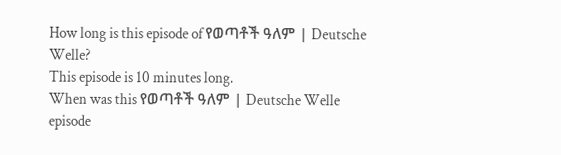How long is this episode of የወጣቶች ዓለም | Deutsche Welle?
This episode is 10 minutes long.
When was this የወጣቶች ዓለም | Deutsche Welle episode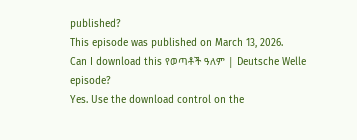published?
This episode was published on March 13, 2026.
Can I download this የወጣቶች ዓለም | Deutsche Welle episode?
Yes. Use the download control on the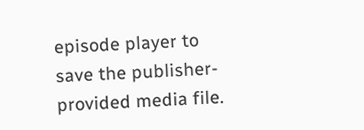episode player to save the publisher-provided media file.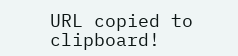URL copied to clipboard!